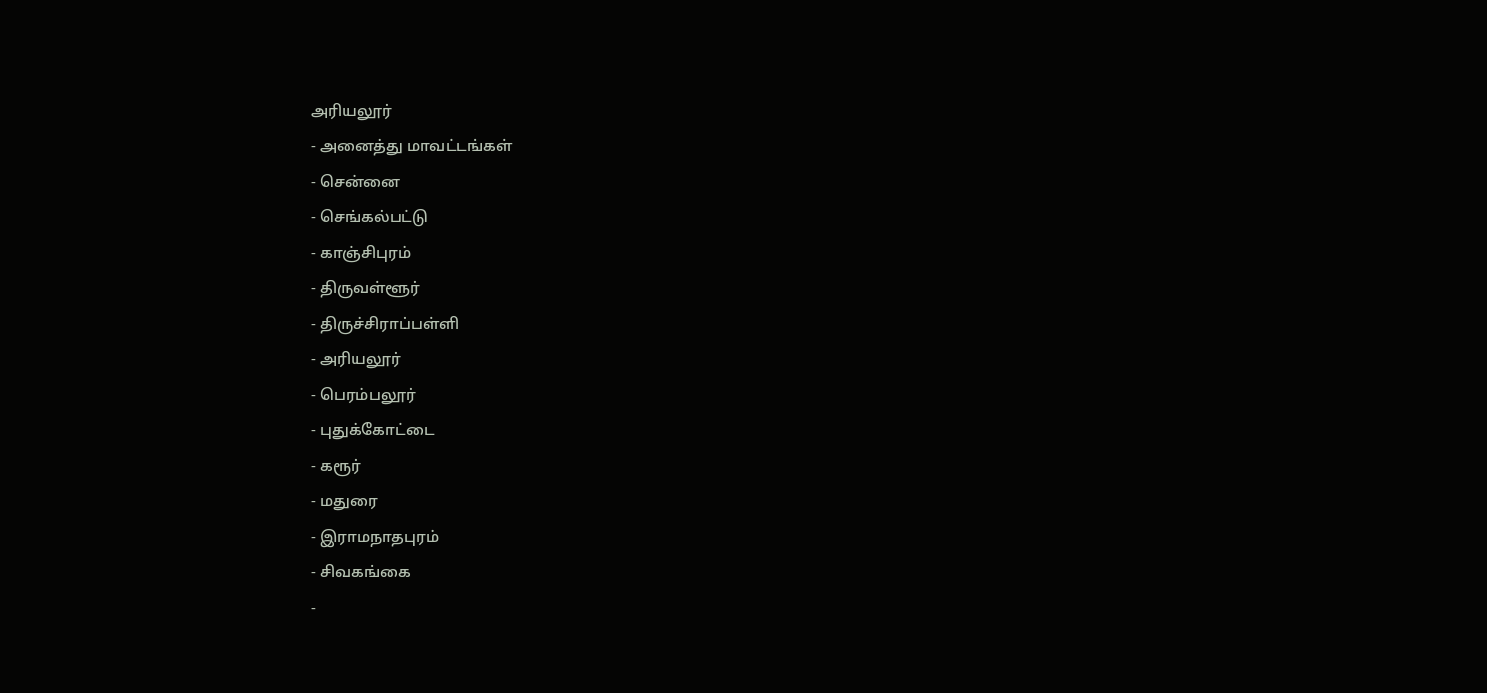அரியலூர்
- அனைத்து மாவட்டங்கள்
- சென்னை
- செங்கல்பட்டு
- காஞ்சிபுரம்
- திருவள்ளூர்
- திருச்சிராப்பள்ளி
- அரியலூர்
- பெரம்பலூர்
- புதுக்கோட்டை
- கரூர்
- மதுரை
- இராமநாதபுரம்
- சிவகங்கை
-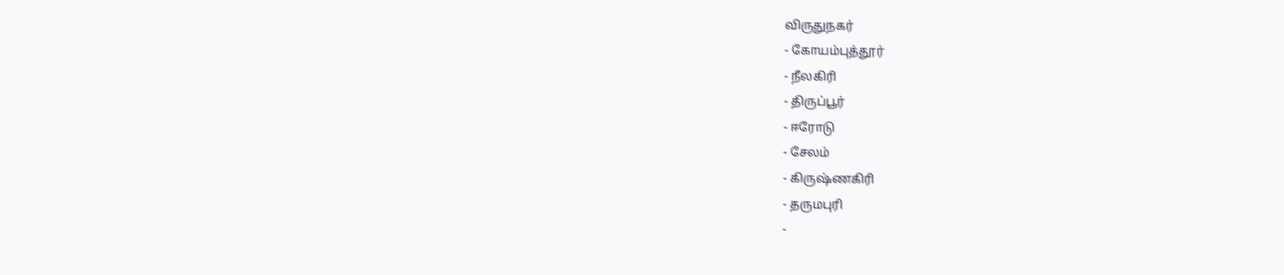விருதுநகர்
- கோயம்புத்தூர்
- நீலகிரி
- திருப்பூர்
- ஈரோடு
- சேலம்
- கிருஷ்ணகிரி
- தருமபுரி
-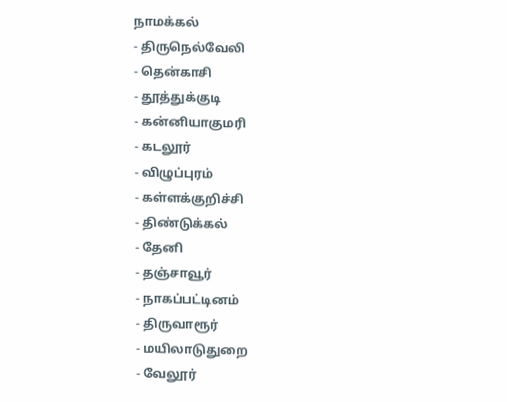நாமக்கல்
- திருநெல்வேலி
- தென்காசி
- தூத்துக்குடி
- கன்னியாகுமரி
- கடலூர்
- விழுப்புரம்
- கள்ளக்குறிச்சி
- திண்டுக்கல்
- தேனி
- தஞ்சாவூர்
- நாகப்பட்டினம்
- திருவாரூர்
- மயிலாடுதுறை
- வேலூர்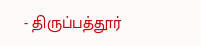- திருப்பத்தூர்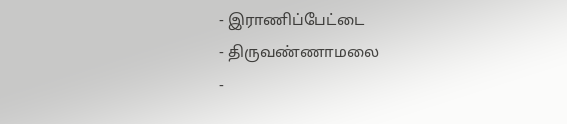- இராணிப்பேட்டை
- திருவண்ணாமலை
-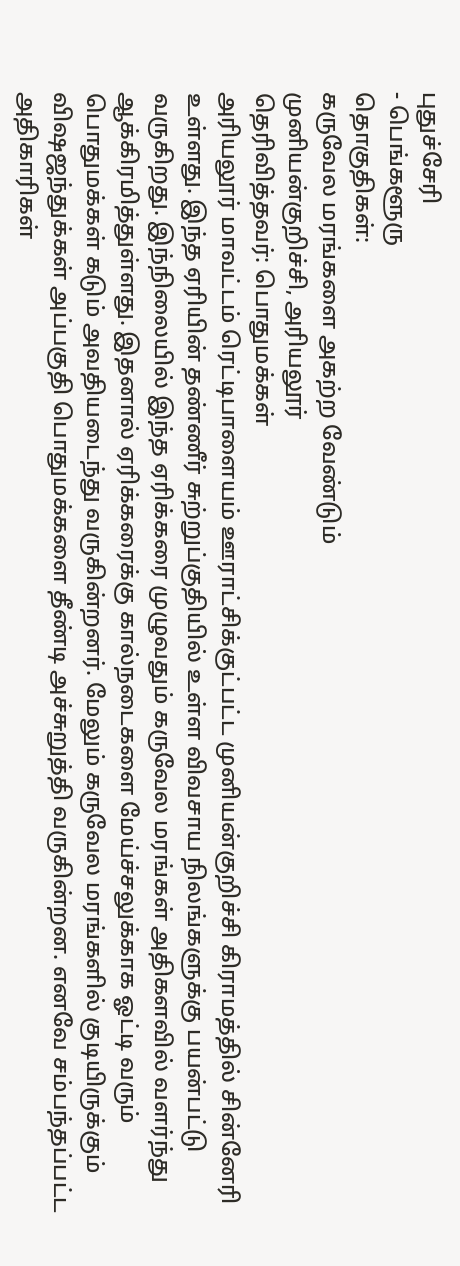புதுச்சேரி
- பெங்களூரு
தொகுதிகள்:
கருவேல மரங்களை அகற்ற வேண்டும்
முனியன்குறிச்சி, அரியலூர்
தெரிவித்தவர்: பொதுமக்கள்
அரியலூர் மாவட்டம் ரெட்டிபாளையம் ஊராட்சிக்குட்பட்ட முனியன்குறிச்சி கிராமத்தில் சின்னேரி உள்ளது. இந்த ஏரியின் தண்ணீர் சுற்றுப்குதியில் உள்ள விவசாய நிலங்களுக்கு பயன்பட்டு வருகிறது. இந்நிலையில் இந்த ஏரிக்கரை முழுவதும் கருவேல மரங்கள் அதிகளவில் வளர்ந்து ஆக்கிரமித்துள்ளது. இதனால் ஏரிக்கரைக்கு கால்நடைகளை மேய்ச்சலுக்காக ஓட்டி வரும் பொதுமக்கள் கடும் அவதியடைந்து வருகின்றனர். மேலும் கருவேல மரங்களில் குடியிருக்கும் விஷஜந்துக்கள் அப்பகுதி பொதுமக்களை தீண்டி அச்சுறுத்தி வருகின்றன. எனவே சம்பந்தப்பட்ட அதிகாரிகள்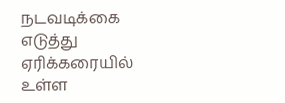நடவடிக்கை எடுத்து ஏரிக்கரையில் உள்ள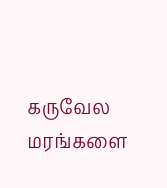கருவேல மரங்களை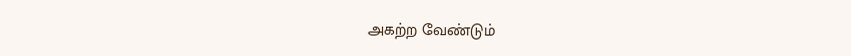அகற்ற வேண்டும்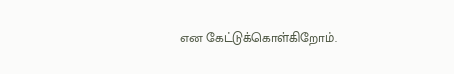என கேட்டுக்கொள்கிறோம்.